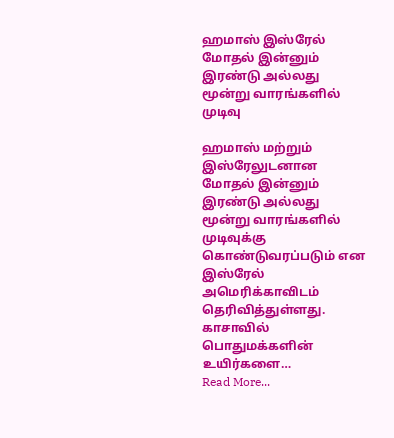ஹமாஸ் இஸ்ரேல் மோதல் இன்னும் இரண்டு அல்லது மூன்று வாரங்களில் முடிவு

ஹமாஸ் மற்றும் இஸ்ரேலுடனான மோதல் இன்னும் இரண்டு அல்லது மூன்று வாரங்களில் முடிவுக்கு கொண்டுவரப்படும் என இஸ்ரேல் அமெரிக்காவிடம் தெரிவித்துள்ளது. காசாவில் பொதுமக்களின் உயிர்களை…
Read More...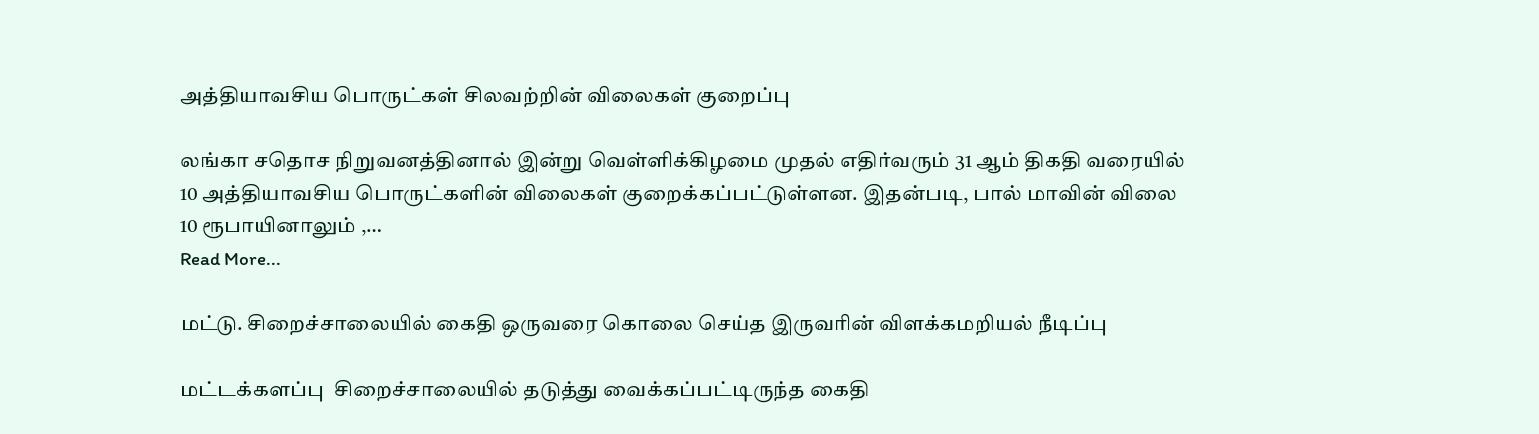அத்தியாவசிய பொருட்கள் சிலவற்றின் விலைகள் குறைப்பு

லங்கா சதொச நிறுவனத்தினால் இன்று வெள்ளிக்கிழமை முதல் எதிர்வரும் 31 ஆம் திகதி வரையில் 10 அத்தியாவசிய பொருட்களின் விலைகள் குறைக்கப்பட்டுள்ளன. இதன்படி, பால் மாவின் விலை 10 ரூபாயினாலும் ,…
Read More...

மட்டு. சிறைச்சாலையில் கைதி ஒருவரை கொலை செய்த இருவரின் விளக்கமறியல் நீடிப்பு

மட்டக்களப்பு  சிறைச்சாலையில் தடுத்து வைக்கப்பட்டிருந்த கைதி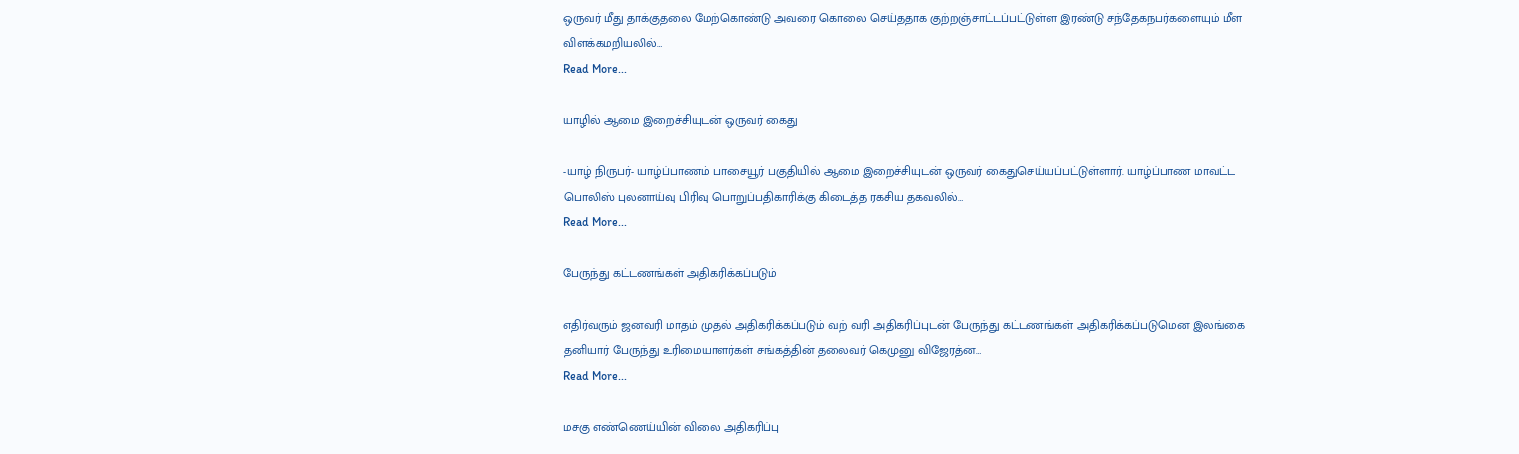ஒருவர் மீது தாக்குதலை மேற்கொண்டு அவரை கொலை செய்ததாக குற்றஞ்சாட்டப்பட்டுள்ள இரண்டு சந்தேகநபர்களையும் மீள விளக்கமறியலில்…
Read More...

யாழில் ஆமை இறைச்சியுடன் ஒருவர் கைது

-யாழ் நிருபர்- யாழ்ப்பாணம் பாசையூர் பகுதியில் ஆமை இறைச்சியுடன் ஒருவர் கைதுசெய்யப்பட்டுள்ளார். யாழ்ப்பாண மாவட்ட பொலிஸ் புலனாய்வு பிரிவு பொறுப்பதிகாரிக்கு கிடைத்த ரகசிய தகவலில்…
Read More...

பேருந்து கட்டணங்கள் அதிகரிக்கப்படும்

எதிர்வரும் ஜனவரி மாதம் முதல் அதிகரிக்கப்படும் வற் வரி அதிகரிப்புடன் பேருந்து கட்டணங்கள் அதிகரிக்கப்படுமென இலங்கை தனியார் பேருந்து உரிமையாளர்கள் சங்கத்தின் தலைவர் கெமுனு விஜேரத்ன…
Read More...

மசகு எண்ணெய்யின் விலை அதிகரிப்பு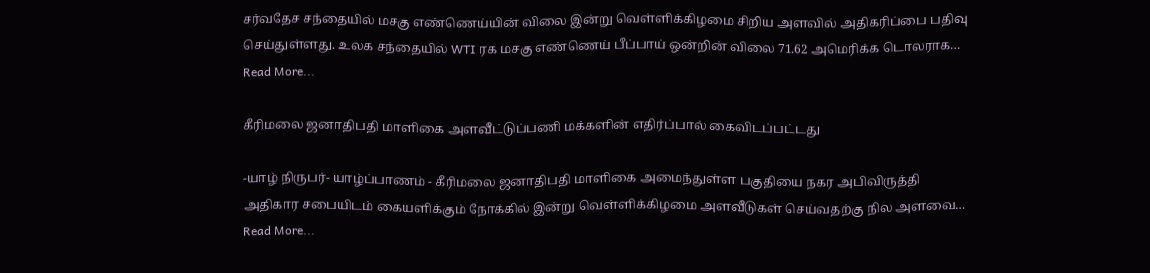சர்வதேச சந்தையில் மசகு எண்ணெய்யின் விலை இன்று வெள்ளிக்கிழமை சிறிய அளவில் அதிகரிப்பை பதிவு செய்துள்ளது. உலக சந்தையில் WTI ரக மசகு எண்ணெய் பீப்பாய் ஒன்றின் விலை 71.62 அமெரிக்க டொலராக…
Read More...

கீரிமலை ஜனாதிபதி மாளிகை அளவீட்டுப்பணி மக்களின் எதிர்ப்பால் கைவிடப்பட்டது

-யாழ் நிருபர்- யாழ்ப்பாணம் - கீரிமலை ஜனாதிபதி மாளிகை அமைந்துள்ள பகுதியை நகர அபிவிருத்தி அதிகார சபையிடம் கையளிக்கும் நோக்கில் இன்று வெள்ளிக்கிழமை அளவீடுகள் செய்வதற்கு நில அளவை…
Read More...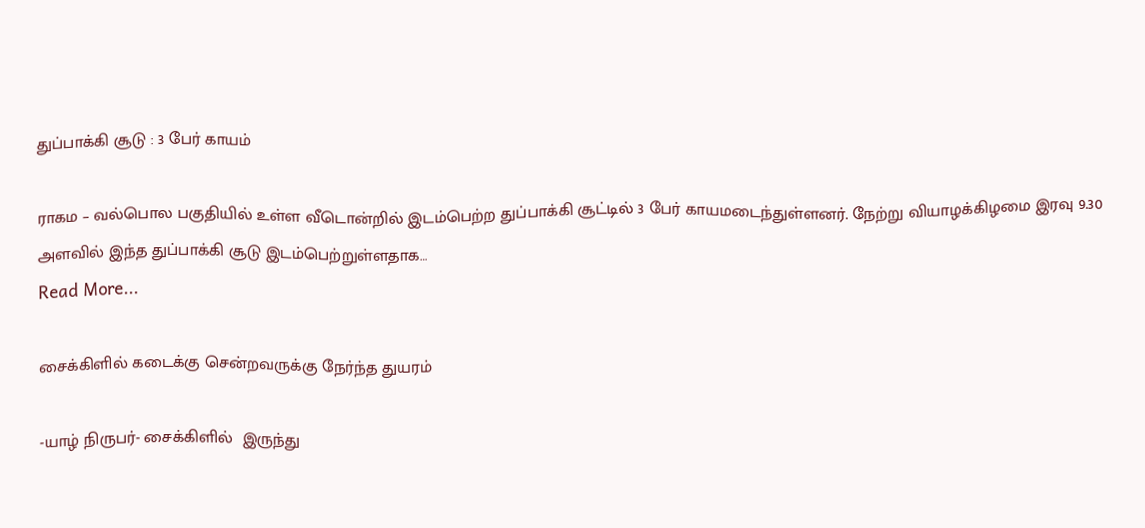துப்பாக்கி சூடு : 3 பேர் காயம்

ராகம – வல்பொல பகுதியில் உள்ள வீடொன்றில் இடம்பெற்ற துப்பாக்கி சூட்டில் 3 பேர் காயமடைந்துள்ளனர். நேற்று வியாழக்கிழமை இரவு 9.30 அளவில் இந்த துப்பாக்கி சூடு இடம்பெற்றுள்ளதாக…
Read More...

சைக்கிளில் கடைக்கு சென்றவருக்கு நேர்ந்த துயரம்

-யாழ் நிருபர்- சைக்கிளில்  இருந்து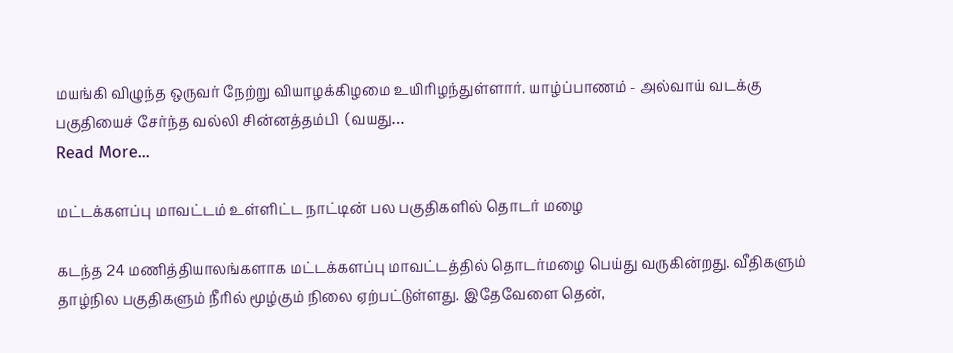மயங்கி விழுந்த ஒருவர் நேற்று வியாழக்கிழமை உயிரிழந்துள்ளார். யாழ்ப்பாணம் - அல்வாய் வடக்கு பகுதியைச் சேர்ந்த வல்லி சின்னத்தம்பி  (வயது…
Read More...

மட்டக்களப்பு மாவட்டம் உள்ளிட்ட நாட்டின் பல பகுதிகளில் தொடர் மழை

கடந்த 24 மணித்தியாலங்களாக மட்டக்களப்பு மாவட்டத்தில் தொடர்மழை பெய்து வருகின்றது. வீதிகளும் தாழ்நில பகுதிகளும் நீரில் மூழ்கும் நிலை ஏற்பட்டுள்ளது. இதேவேளை தென்,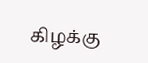கிழக்கு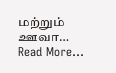மற்றும் ஊவா…
Read More...